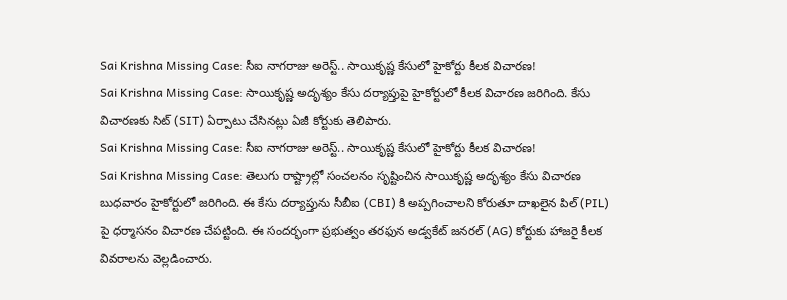Sai Krishna Missing Case: సీఐ నాగరాజు అరెస్ట్.. సాయికృష్ణ కేసులో హైకోర్టు కీలక విచారణ!
Sai Krishna Missing Case: సాయికృష్ణ అదృశ్యం కేసు దర్యాప్తుపై హైకోర్టులో కీలక విచారణ జరిగింది. కేసు విచారణకు సిట్ (SIT) ఏర్పాటు చేసినట్లు ఏజీ కోర్టుకు తెలిపారు.
Sai Krishna Missing Case: సీఐ నాగరాజు అరెస్ట్.. సాయికృష్ణ కేసులో హైకోర్టు కీలక విచారణ!
Sai Krishna Missing Case: తెలుగు రాష్ట్రాల్లో సంచలనం సృష్టించిన సాయికృష్ణ అదృశ్యం కేసు విచారణ బుధవారం హైకోర్టులో జరిగింది. ఈ కేసు దర్యాప్తును సీబీఐ (CBI) కి అప్పగించాలని కోరుతూ దాఖలైన పిల్ (PIL) పై ధర్మాసనం విచారణ చేపట్టింది. ఈ సందర్భంగా ప్రభుత్వం తరఫున అడ్వకేట్ జనరల్ (AG) కోర్టుకు హాజరై కీలక వివరాలను వెల్లడించారు.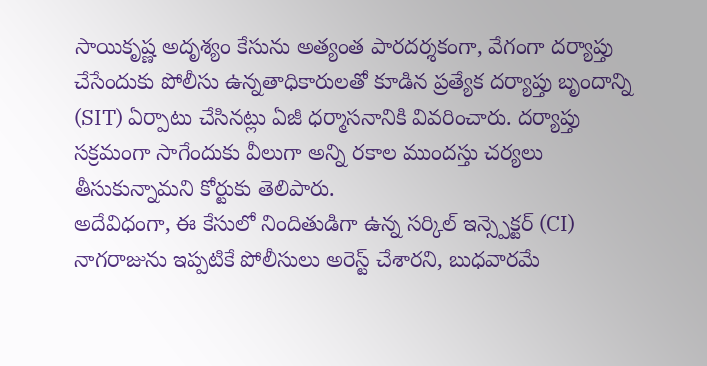సాయికృష్ణ అదృశ్యం కేసును అత్యంత పారదర్శకంగా, వేగంగా దర్యాప్తు చేసేందుకు పోలీసు ఉన్నతాధికారులతో కూడిన ప్రత్యేక దర్యాప్తు బృందాన్ని (SIT) ఏర్పాటు చేసినట్లు ఏజీ ధర్మాసనానికి వివరించారు. దర్యాప్తు సక్రమంగా సాగేందుకు వీలుగా అన్ని రకాల ముందస్తు చర్యలు తీసుకున్నామని కోర్టుకు తెలిపారు.
అదేవిధంగా, ఈ కేసులో నిందితుడిగా ఉన్న సర్కిల్ ఇన్స్పెక్టర్ (CI) నాగరాజును ఇప్పటికే పోలీసులు అరెస్ట్ చేశారని, బుధవారమే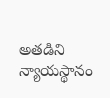అతడిని న్యాయస్థానం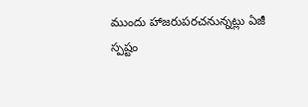ముందు హాజరుపరచనున్నట్లు ఏజీ స్పష్టం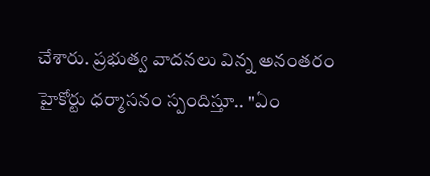చేశారు. ప్రభుత్వ వాదనలు విన్న అనంతరం హైకోర్టు ధర్మాసనం స్పందిస్తూ.. "ఏం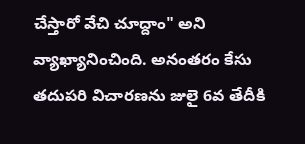చేస్తారో వేచి చూద్దాం" అని వ్యాఖ్యానించింది. అనంతరం కేసు తదుపరి విచారణను జులై 6వ తేదీకి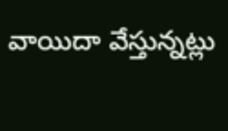వాయిదా వేస్తున్నట్లు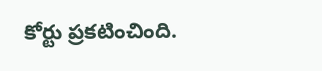కోర్టు ప్రకటించింది.